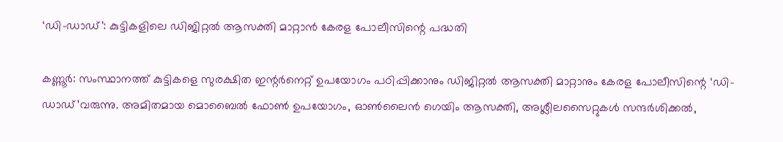‘ഡി-ഡാഡ്’: കുട്ടികളിലെ ഡിജിറ്റല്‍ ആസക്തി മാറ്റാന്‍ കേരള പോലീസിന്റെ പദ്ധതി

കണ്ണൂര്‍: സംസ്ഥാനത്ത് കുട്ടികളെ സുരക്ഷിത ഇന്റര്‍നെറ്റ് ഉപയോഗം പഠിപ്പിക്കാനും ഡിജിറ്റല്‍ ആസക്തി മാറ്റാനും കേരള പോലീസിന്റെ ‘ഡി-ഡാഡ്’വരുന്നു. അമിതമായ മൊബൈല്‍ ഫോണ്‍ ഉപയോഗം, ഓണ്‍ലൈന്‍ ഗെയിം ആസക്തി, അശ്ലീലസൈറ്റുകള്‍ സന്ദര്‍ശിക്കല്‍,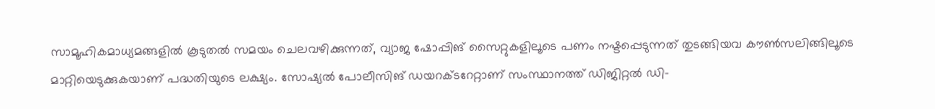സാമൂഹികമാധ്യമങ്ങളില്‍ കൂടുതല്‍ സമയം ചെലവഴിക്കുന്നത്, വ്യാജ ഷോപ്പിങ് സൈറ്റുകളിലൂടെ പണം നഷ്ടപ്പെടുന്നത് തുടങ്ങിയവ കൗണ്‍സലിങ്ങിലൂടെ മാറ്റിയെടുക്കുകയാണ് പദ്ധതിയുടെ ലക്ഷ്യം. സോഷ്യല്‍ പോലീസിങ് ഡയറക്ടറേറ്റാണ് സംസ്ഥാനത്ത് ഡിജിറ്റല്‍ ഡി-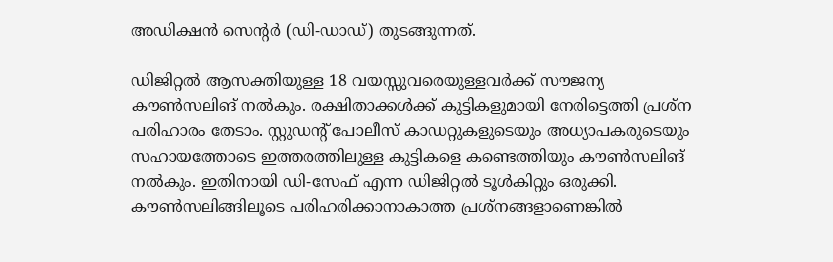അഡിക്ഷന്‍ സെന്റര്‍ (ഡി-ഡാഡ്) തുടങ്ങുന്നത്.

ഡിജിറ്റല്‍ ആസക്തിയുള്ള 18 വയസ്സുവരെയുള്ളവര്‍ക്ക് സൗജന്യ കൗണ്‍സലിങ് നല്‍കും. രക്ഷിതാക്കള്‍ക്ക് കുട്ടികളുമായി നേരിട്ടെത്തി പ്രശ്‌ന പരിഹാരം തേടാം. സ്റ്റുഡന്റ് പോലീസ് കാഡറ്റുകളുടെയും അധ്യാപകരുടെയും സഹായത്തോടെ ഇത്തരത്തിലുള്ള കുട്ടികളെ കണ്ടെത്തിയും കൗണ്‍സലിങ് നല്‍കും. ഇതിനായി ഡി-സേഫ് എന്ന ഡിജിറ്റല്‍ ടൂള്‍കിറ്റും ഒരുക്കി. കൗണ്‍സലിങ്ങിലൂടെ പരിഹരിക്കാനാകാത്ത പ്രശ്‌നങ്ങളാണെങ്കില്‍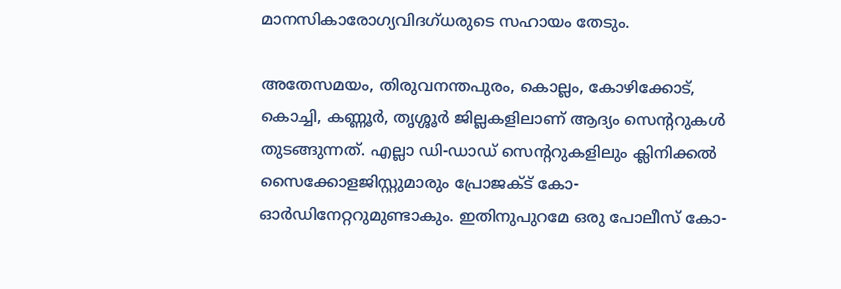മാനസികാരോഗ്യവിദഗ്ധരുടെ സഹായം തേടും.

അതേസമയം, തിരുവനന്തപുരം, കൊല്ലം, കോഴിക്കോട്, കൊച്ചി, കണ്ണൂര്‍, തൃശ്ശൂര്‍ ജില്ലകളിലാണ് ആദ്യം സെന്ററുകള്‍ തുടങ്ങുന്നത്. എല്ലാ ഡി-ഡാഡ് സെന്ററുകളിലും ക്ലിനിക്കല്‍ സൈക്കോളജിസ്റ്റുമാരും പ്രോജക്ട് കോ-ഓര്‍ഡിനേറ്ററുമുണ്ടാകും. ഇതിനുപുറമേ ഒരു പോലീസ് കോ-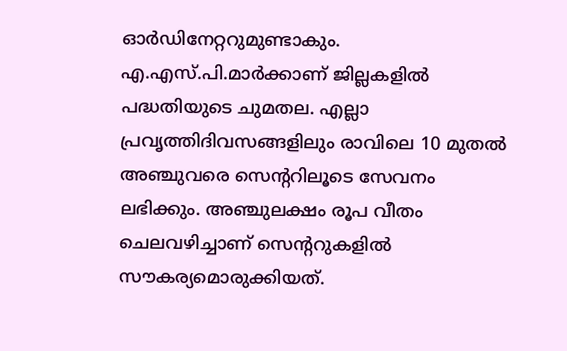ഓര്‍ഡിനേറ്ററുമുണ്ടാകും. എ.എസ്.പി.മാര്‍ക്കാണ് ജില്ലകളില്‍ പദ്ധതിയുടെ ചുമതല. എല്ലാ പ്രവൃത്തിദിവസങ്ങളിലും രാവിലെ 10 മുതല്‍ അഞ്ചുവരെ സെന്ററിലൂടെ സേവനം ലഭിക്കും. അഞ്ചുലക്ഷം രൂപ വീതം ചെലവഴിച്ചാണ് സെന്ററുകളില്‍ സൗകര്യമൊരുക്കിയത്.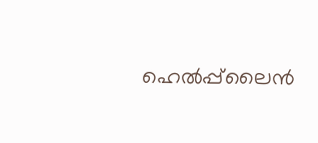ഹെല്‍പ്പ്‌ലൈന്‍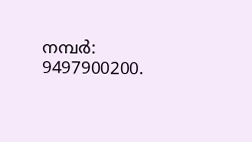നമ്പര്‍: 9497900200.